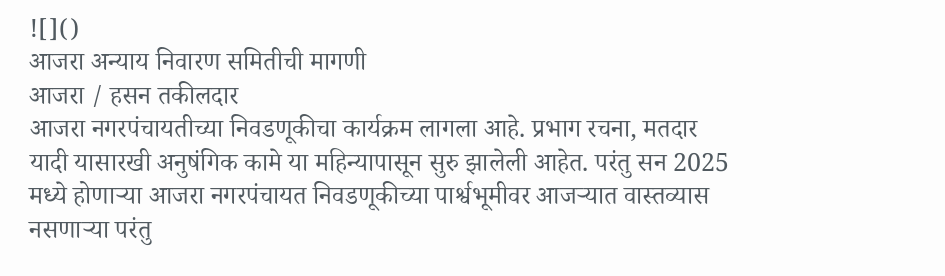![]()
आजरा अन्याय निवारण समितीची मागणी
आजरा / हसन तकीलदार
आजरा नगरपंचायतीच्या निवडणूकीचा कार्यक्रम लागला आहे. प्रभाग रचना, मतदार यादी यासारखी अनुषंगिक कामे या महिन्यापासून सुरु झालेली आहेत. परंतु सन 2025 मध्ये होणाऱ्या आजरा नगरपंचायत निवडणूकीच्या पार्श्वभूमीवर आजऱ्यात वास्तव्यास नसणाऱ्या परंतु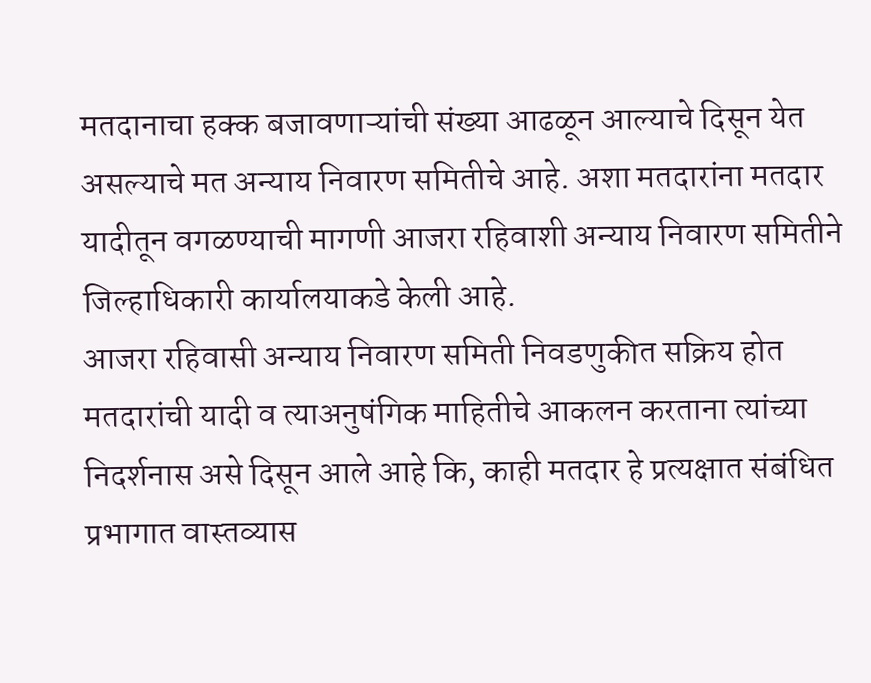मतदानाचा हक्क बजावणाऱ्यांची संख्या आढळून आल्याचे दिसून येत असल्याचे मत अन्याय निवारण समितीचे आहे. अशा मतदारांना मतदार यादीतून वगळण्याची मागणी आजरा रहिवाशी अन्याय निवारण समितीने जिल्हाधिकारी कार्यालयाकडे केली आहे.
आजरा रहिवासी अन्याय निवारण समिती निवडणुकीत सक्रिय होत मतदारांची यादी व त्याअनुषंगिक माहितीचे आकलन करताना त्यांच्या निदर्शनास असे दिसून आले आहे कि, काही मतदार हे प्रत्यक्षात संबंधित प्रभागात वास्तव्यास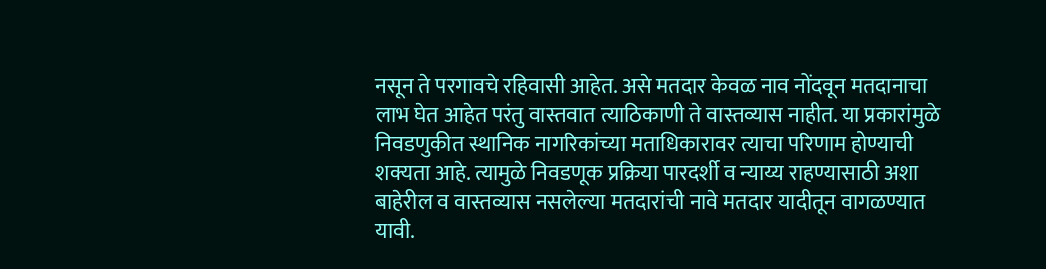नसून ते परगावचे रहिवासी आहेत. असे मतदार केवळ नाव नोंदवून मतदानाचा लाभ घेत आहेत परंतु वास्तवात त्याठिकाणी ते वास्तव्यास नाहीत. या प्रकारांमुळे निवडणुकीत स्थानिक नागरिकांच्या मताधिकारावर त्याचा परिणाम होण्याची शक्यता आहे. त्यामुळे निवडणूक प्रक्रिया पारदर्शी व न्याय्य राहण्यासाठी अशा बाहेरील व वास्तव्यास नसलेल्या मतदारांची नावे मतदार यादीतून वागळण्यात यावी.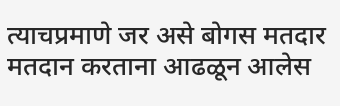त्याचप्रमाणे जर असे बोगस मतदार मतदान करताना आढळून आलेस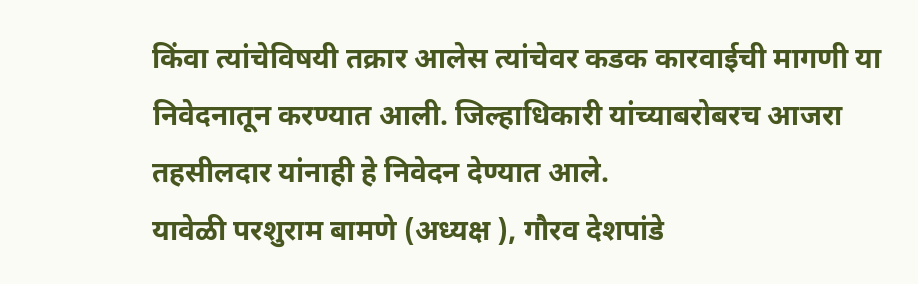किंवा त्यांचेविषयी तक्रार आलेस त्यांचेवर कडक कारवाईची मागणी या निवेदनातून करण्यात आली. जिल्हाधिकारी यांच्याबरोबरच आजरा तहसीलदार यांनाही हे निवेदन देण्यात आले.
यावेळी परशुराम बामणे (अध्यक्ष ), गौरव देशपांडे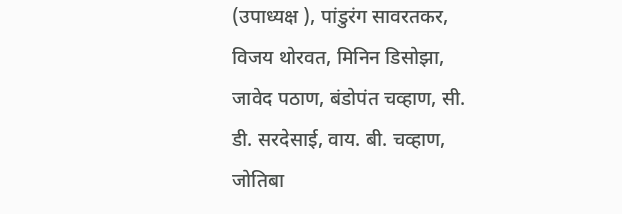(उपाध्यक्ष ), पांडुरंग सावरतकर, विजय थोरवत, मिनिन डिसोझा, जावेद पठाण, बंडोपंत चव्हाण, सी. डी. सरदेसाई, वाय. बी. चव्हाण, जोतिबा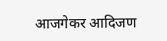आजगेकर आदिजण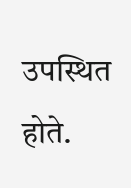उपस्थित होते.